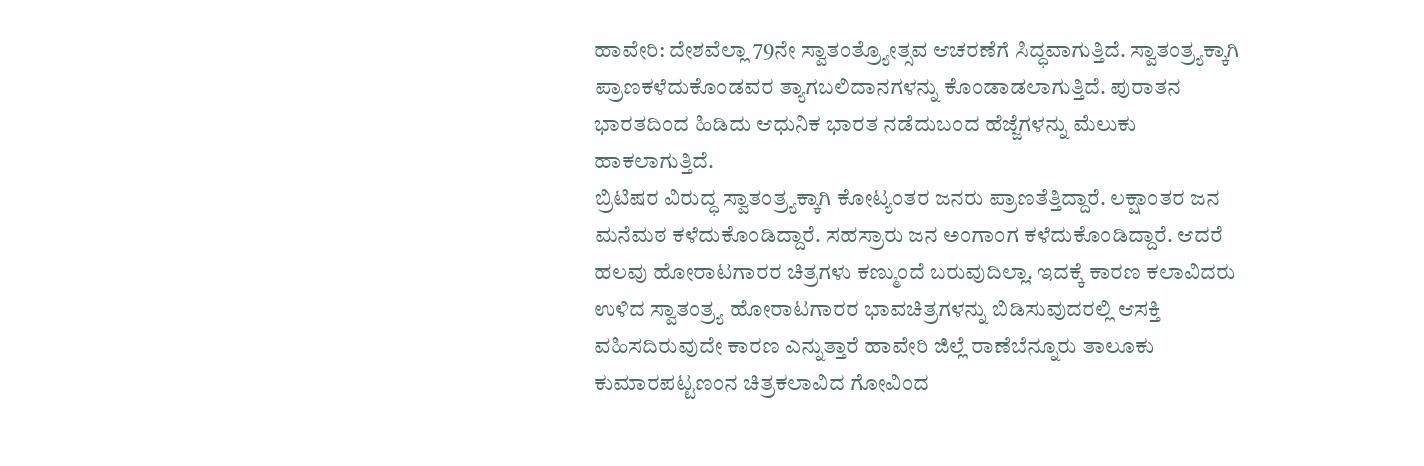ಹಾವೇರಿ: ದೇಶವೆಲ್ಲಾ 79ನೇ ಸ್ವಾತಂತ್ರ್ಯೋತ್ಸವ ಆಚರಣೆಗೆ ಸಿದ್ಧವಾಗುತ್ತಿದೆ. ಸ್ವಾತಂತ್ರ್ಯಕ್ಕಾಗಿ ಪ್ರಾಣಕಳೆದುಕೊಂಡವರ ತ್ಯಾಗಬಲಿದಾನಗಳನ್ನು ಕೊಂಡಾಡಲಾಗುತ್ತಿದೆ. ಪುರಾತನ ಭಾರತದಿಂದ ಹಿಡಿದು ಆಧುನಿಕ ಭಾರತ ನಡೆದುಬಂದ ಹೆಜ್ಜೆಗಳನ್ನು ಮೆಲುಕು ಹಾಕಲಾಗುತ್ತಿದೆ.
ಬ್ರಿಟಿಷರ ವಿರುದ್ಧ ಸ್ವಾತಂತ್ರ್ಯಕ್ಕಾಗಿ ಕೋಟ್ಯಂತರ ಜನರು ಪ್ರಾಣತೆತ್ತಿದ್ದಾರೆ. ಲಕ್ಷಾಂತರ ಜನ ಮನೆಮಠ ಕಳೆದುಕೊಂಡಿದ್ದಾರೆ. ಸಹಸ್ರಾರು ಜನ ಅಂಗಾಂಗ ಕಳೆದುಕೊಂಡಿದ್ದಾರೆ. ಆದರೆ ಹಲವು ಹೋರಾಟಗಾರರ ಚಿತ್ರಗಳು ಕಣ್ಮುಂದೆ ಬರುವುದಿಲ್ಲಾ. ಇದಕ್ಕೆ ಕಾರಣ ಕಲಾವಿದರು ಉಳಿದ ಸ್ವಾತಂತ್ರ್ಯ ಹೋರಾಟಗಾರರ ಭಾವಚಿತ್ರಗಳನ್ನು ಬಿಡಿಸುವುದರಲ್ಲಿ ಆಸಕ್ತಿ ವಹಿಸದಿರುವುದೇ ಕಾರಣ ಎನ್ನುತ್ತಾರೆ ಹಾವೇರಿ ಜಿಲ್ಲೆ ರಾಣೆಬೆನ್ನೂರು ತಾಲೂಕು ಕುಮಾರಪಟ್ಟಣಂನ ಚಿತ್ರಕಲಾವಿದ ಗೋವಿಂದ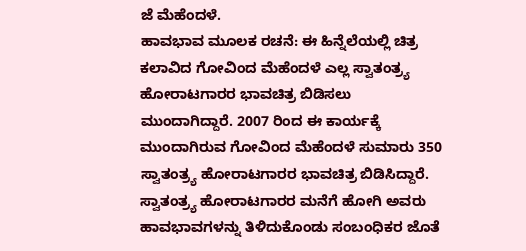ಜೆ ಮೆಹೆಂದಳೆ.
ಹಾವಭಾವ ಮೂಲಕ ರಚನೆ: ಈ ಹಿನ್ನೆಲೆಯಲ್ಲಿ ಚಿತ್ರ ಕಲಾವಿದ ಗೋವಿಂದ ಮೆಹೆಂದಳೆ ಎಲ್ಲ ಸ್ವಾತಂತ್ರ್ಯ ಹೋರಾಟಗಾರರ ಭಾವಚಿತ್ರ ಬಿಡಿಸಲು ಮುಂದಾಗಿದ್ದಾರೆ. 2007 ರಿಂದ ಈ ಕಾರ್ಯಕ್ಕೆ ಮುಂದಾಗಿರುವ ಗೋವಿಂದ ಮೆಹೆಂದಳೆ ಸುಮಾರು 350 ಸ್ವಾತಂತ್ರ್ಯ ಹೋರಾಟಗಾರರ ಭಾವಚಿತ್ರ ಬಿಡಿಸಿದ್ದಾರೆ. ಸ್ವಾತಂತ್ರ್ಯ ಹೋರಾಟಗಾರರ ಮನೆಗೆ ಹೋಗಿ ಅವರು ಹಾವಭಾವಗಳನ್ನು ತಿಳಿದುಕೊಂಡು ಸಂಬಂಧಿಕರ ಜೊತೆ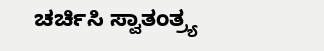ಚರ್ಚಿಸಿ ಸ್ವಾತಂತ್ರ್ಯ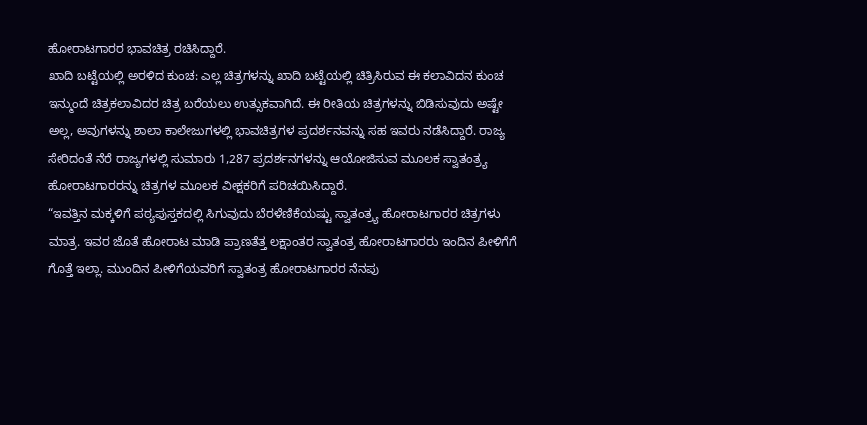ಹೋರಾಟಗಾರರ ಭಾವಚಿತ್ರ ರಚಿಸಿದ್ದಾರೆ.
ಖಾದಿ ಬಟ್ಟೆಯಲ್ಲಿ ಅರಳಿದ ಕುಂಚ: ಎಲ್ಲ ಚಿತ್ರಗಳನ್ನು ಖಾದಿ ಬಟ್ಟೆಯಲ್ಲಿ ಚಿತ್ರಿಸಿರುವ ಈ ಕಲಾವಿದನ ಕುಂಚ ಇನ್ಮುಂದೆ ಚಿತ್ರಕಲಾವಿದರ ಚಿತ್ರ ಬರೆಯಲು ಉತ್ಸುಕವಾಗಿದೆ. ಈ ರೀತಿಯ ಚಿತ್ರಗಳನ್ನು ಬಿಡಿಸುವುದು ಅಷ್ಟೇ ಅಲ್ಲ, ಅವುಗಳನ್ನು ಶಾಲಾ ಕಾಲೇಜುಗಳಲ್ಲಿ ಭಾವಚಿತ್ರಗಳ ಪ್ರದರ್ಶನವನ್ನು ಸಹ ಇವರು ನಡೆಸಿದ್ದಾರೆ. ರಾಜ್ಯ ಸೇರಿದಂತೆ ನೆರೆ ರಾಜ್ಯಗಳಲ್ಲಿ ಸುಮಾರು 1,287 ಪ್ರದರ್ಶನಗಳನ್ನು ಆಯೋಜಿಸುವ ಮೂಲಕ ಸ್ವಾತಂತ್ರ್ಯ ಹೋರಾಟಗಾರರನ್ನು ಚಿತ್ರಗಳ ಮೂಲಕ ವೀಕ್ಷಕರಿಗೆ ಪರಿಚಯಿಸಿದ್ದಾರೆ.
“ಇವತ್ತಿನ ಮಕ್ಕಳಿಗೆ ಪಠ್ಯಪುಸ್ತಕದಲ್ಲಿ ಸಿಗುವುದು ಬೆರಳೆಣಿಕೆಯಷ್ಟು ಸ್ವಾತಂತ್ರ್ಯ ಹೋರಾಟಗಾರರ ಚಿತ್ರಗಳು ಮಾತ್ರ. ಇವರ ಜೊತೆ ಹೋರಾಟ ಮಾಡಿ ಪ್ರಾಣತೆತ್ತ ಲಕ್ಷಾಂತರ ಸ್ವಾತಂತ್ರ ಹೋರಾಟಗಾರರು ಇಂದಿನ ಪೀಳಿಗೆಗೆ ಗೊತ್ತೆ ಇಲ್ಲಾ. ಮುಂದಿನ ಪೀಳಿಗೆಯವರಿಗೆ ಸ್ವಾತಂತ್ರ ಹೋರಾಟಗಾರರ ನೆನಪು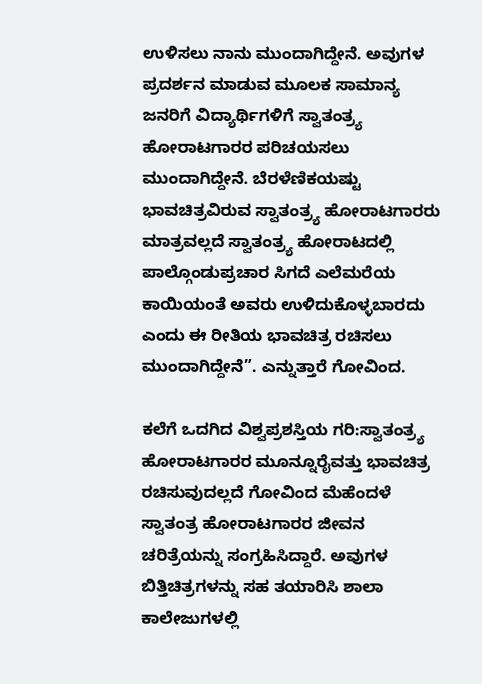ಉಳಿಸಲು ನಾನು ಮುಂದಾಗಿದ್ದೇನೆ. ಅವುಗಳ ಪ್ರದರ್ಶನ ಮಾಡುವ ಮೂಲಕ ಸಾಮಾನ್ಯ ಜನರಿಗೆ ವಿದ್ಯಾರ್ಥಿಗಳಿಗೆ ಸ್ವಾತಂತ್ರ್ಯ ಹೋರಾಟಗಾರರ ಪರಿಚಯಸಲು ಮುಂದಾಗಿದ್ದೇನೆ. ಬೆರಳೆಣಿಕಯಷ್ಟು ಭಾವಚಿತ್ರವಿರುವ ಸ್ವಾತಂತ್ರ್ಯ ಹೋರಾಟಗಾರರು ಮಾತ್ರವಲ್ಲದೆ ಸ್ವಾತಂತ್ರ್ಯ ಹೋರಾಟದಲ್ಲಿ ಪಾಲ್ಗೊಂಡುಪ್ರಚಾರ ಸಿಗದೆ ಎಲೆಮರೆಯ ಕಾಯಿಯಂತೆ ಅವರು ಉಳಿದುಕೊಳ್ಳಬಾರದು ಎಂದು ಈ ರೀತಿಯ ಭಾವಚಿತ್ರ ರಚಿಸಲು ಮುಂದಾಗಿದ್ದೇನೆ”. ಎನ್ನುತ್ತಾರೆ ಗೋವಿಂದ.

ಕಲೆಗೆ ಒದಗಿದ ವಿಶ್ವಪ್ರಶಸ್ತಿಯ ಗರಿ:ಸ್ವಾತಂತ್ರ್ಯ ಹೋರಾಟಗಾರರ ಮೂನ್ನೂರೈವತ್ತು ಭಾವಚಿತ್ರ ರಚಿಸುವುದಲ್ಲದೆ ಗೋವಿಂದ ಮೆಹೆಂದಳೆ ಸ್ವಾತಂತ್ರ ಹೋರಾಟಗಾರರ ಜೀವನ ಚರಿತ್ರೆಯನ್ನು ಸಂಗ್ರಹಿಸಿದ್ದಾರೆ. ಅವುಗಳ ಬಿತ್ತಿಚಿತ್ರಗಳನ್ನು ಸಹ ತಯಾರಿಸಿ ಶಾಲಾ ಕಾಲೇಜುಗಳಲ್ಲಿ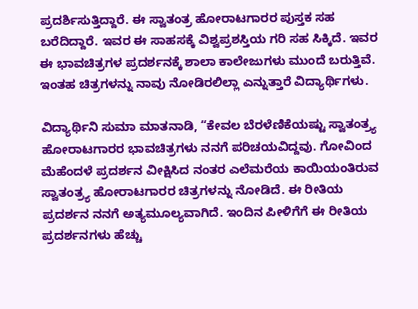ಪ್ರದರ್ಶಿಸುತ್ತಿದ್ದಾರೆ. ಈ ಸ್ವಾತಂತ್ರ ಹೋರಾಟಗಾರರ ಪುಸ್ತಕ ಸಹ ಬರೆದಿದ್ದಾರೆ. ಇವರ ಈ ಸಾಹಸಕ್ಕೆ ವಿಶ್ವಪ್ರಶಸ್ತಿಯ ಗರಿ ಸಹ ಸಿಕ್ಕಿದೆ. ಇವರ ಈ ಭಾವಚಿತ್ರಗಳ ಪ್ರದರ್ಶನಕ್ಕೆ ಶಾಲಾ ಕಾಲೇಜುಗಳು ಮುಂದೆ ಬರುತ್ತಿವೆ. ಇಂತಹ ಚಿತ್ರಗಳನ್ನು ನಾವು ನೋಡಿರಲಿಲ್ಲಾ ಎನ್ನುತ್ತಾರೆ ವಿದ್ಯಾರ್ಥಿಗಳು.

ವಿದ್ಯಾರ್ಥಿನಿ ಸುಮಾ ಮಾತನಾಡಿ, “ಕೇವಲ ಬೆರಳೆಣಿಕೆಯಷ್ಟು ಸ್ವಾತಂತ್ರ್ಯ ಹೋರಾಟಗಾರರ ಭಾವಚಿತ್ರಗಳು ನನಗೆ ಪರಿಚಯವಿದ್ದವು. ಗೋವಿಂದ ಮೆಹೆಂದಳೆ ಪ್ರದರ್ಶನ ವೀಕ್ಷಿಸಿದ ನಂತರ ಎಲೆಮರೆಯ ಕಾಯಿಯಂತಿರುವ ಸ್ವಾತಂತ್ರ್ಯ ಹೋರಾಟಗಾರರ ಚಿತ್ರಗಳನ್ನು ನೋಡಿದೆ. ಈ ರೀತಿಯ ಪ್ರದರ್ಶನ ನನಗೆ ಅತ್ಯಮೂಲ್ಯವಾಗಿದೆ. ಇಂದಿನ ಪೀಳಿಗೆಗೆ ಈ ರೀತಿಯ ಪ್ರದರ್ಶನಗಳು ಹೆಚ್ಚು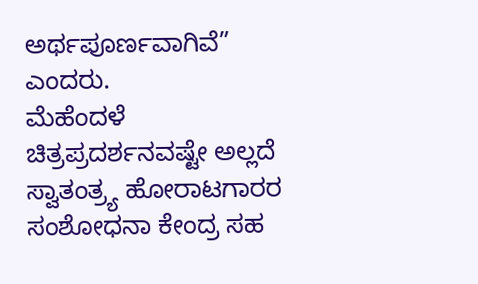ಅರ್ಥಪೂರ್ಣವಾಗಿವೆ” ಎಂದರು.
ಮೆಹೆಂದಳೆ ಚಿತ್ರಪ್ರದರ್ಶನವಷ್ಟೇ ಅಲ್ಲದೆ ಸ್ವಾತಂತ್ರ್ಯ ಹೋರಾಟಗಾರರ ಸಂಶೋಧನಾ ಕೇಂದ್ರ ಸಹ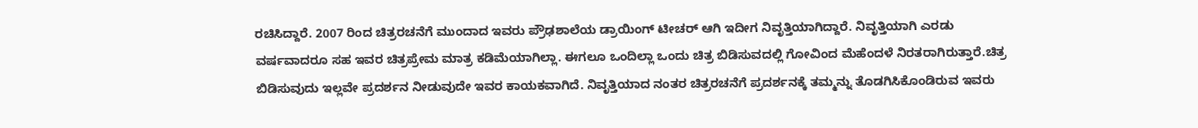ರಚಿಸಿದ್ದಾರೆ. 2007 ರಿಂದ ಚಿತ್ರರಚನೆಗೆ ಮುಂದಾದ ಇವರು ಪ್ರೌಢಶಾಲೆಯ ಡ್ರಾಯಿಂಗ್ ಟೀಚರ್ ಆಗಿ ಇದೀಗ ನಿವೃತ್ತಿಯಾಗಿದ್ದಾರೆ. ನಿವೃತ್ತಿಯಾಗಿ ಎರಡು ವರ್ಷವಾದರೂ ಸಹ ಇವರ ಚಿತ್ರಪ್ರೇಮ ಮಾತ್ರ ಕಡಿಮೆಯಾಗಿಲ್ಲಾ. ಈಗಲೂ ಒಂದಿಲ್ಲಾ ಒಂದು ಚಿತ್ರ ಬಿಡಿಸುವದಲ್ಲಿ ಗೋವಿಂದ ಮೆಹೆಂದಳೆ ನಿರತರಾಗಿರುತ್ತಾರೆ.ಚಿತ್ರ ಬಿಡಿಸುವುದು ಇಲ್ಲವೇ ಪ್ರದರ್ಶನ ನೀಡುವುದೇ ಇವರ ಕಾಯಕವಾಗಿದೆ. ನಿವೃತ್ತಿಯಾದ ನಂತರ ಚಿತ್ರರಚನೆಗೆ ಪ್ರದರ್ಶನಕ್ಕೆ ತಮ್ಮನ್ನು ತೊಡಗಿಸಿಕೊಂಡಿರುವ ಇವರು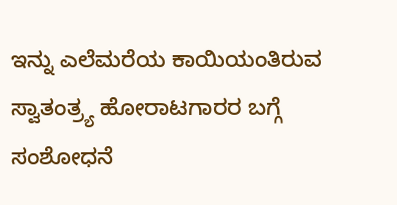ಇನ್ನು ಎಲೆಮರೆಯ ಕಾಯಿಯಂತಿರುವ ಸ್ವಾತಂತ್ರ್ಯ ಹೋರಾಟಗಾರರ ಬಗ್ಗೆ ಸಂಶೋಧನೆ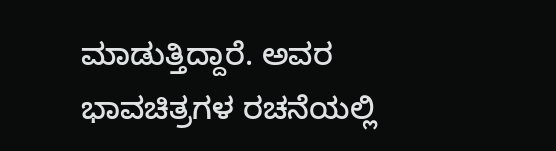ಮಾಡುತ್ತಿದ್ದಾರೆ. ಅವರ ಭಾವಚಿತ್ರಗಳ ರಚನೆಯಲ್ಲಿ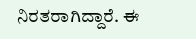ನಿರತರಾಗಿದ್ದಾರೆ. ಈ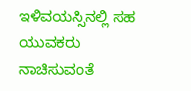ಇಳಿವಯಸ್ಸಿನಲ್ಲಿ ಸಹ ಯುವಕರು ನಾಚಿಸುವಂತೆ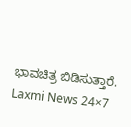ಭಾವಚಿತ್ರ ಬಿಡಿಸುತ್ತಾರೆ.
Laxmi News 24×7